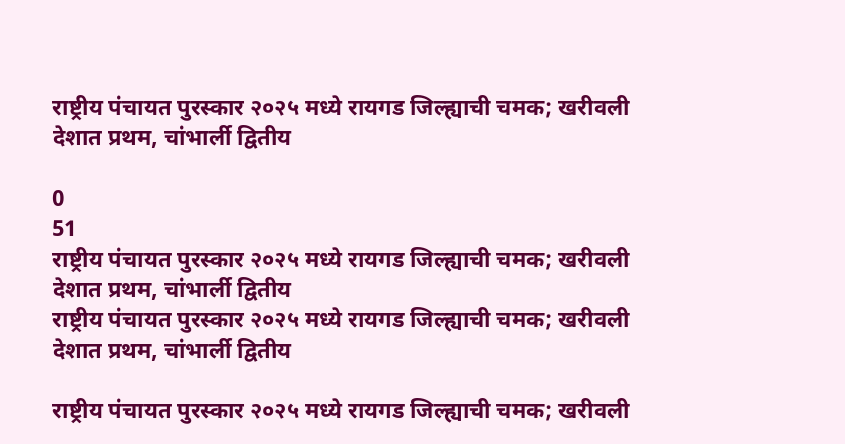राष्ट्रीय पंचायत पुरस्कार २०२५ मध्ये रायगड जिल्ह्याची चमक; खरीवली देशात प्रथम, चांभार्ली द्वितीय

0
51
राष्ट्रीय पंचायत पुरस्कार २०२५ मध्ये रायगड जिल्ह्याची चमक; खरीवली देशात प्रथम, चांभार्ली द्वितीय
राष्ट्रीय पंचायत पुरस्कार २०२५ मध्ये रायगड जिल्ह्याची चमक; खरीवली देशात प्रथम, चांभार्ली द्वितीय

राष्ट्रीय पंचायत पुरस्कार २०२५ मध्ये रायगड जिल्ह्याची चमक; खरीवली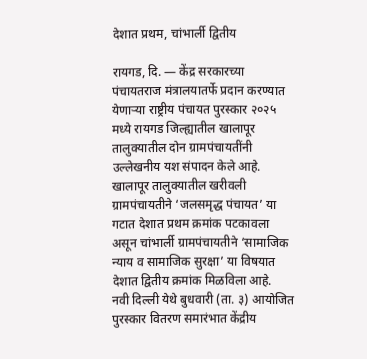देशात प्रथम, चांभार्ली द्वितीय

रायगड, दि. — केंद्र सरकारच्या पंचायतराज मंत्रालयातर्फे प्रदान करण्यात येणाऱ्या राष्ट्रीय पंचायत पुरस्कार २०२५ मध्ये रायगड जिल्ह्यातील खालापूर तालुक्यातील दोन ग्रामपंचायतींनी उल्लेखनीय यश संपादन केले आहे.
खालापूर तालुक्यातील खरीवली ग्रामपंचायतीने ‘जलसमृद्ध पंचायत’ या गटात देशात प्रथम क्रमांक पटकावला असून चांभार्ली ग्रामपंचायतीने ‘सामाजिक न्याय व सामाजिक सुरक्षा’ या विषयात देशात द्वितीय क्रमांक मिळविला आहे.
नवी दिल्ली येथे बुधवारी (ता. ३) आयोजित पुरस्कार वितरण समारंभात केंद्रीय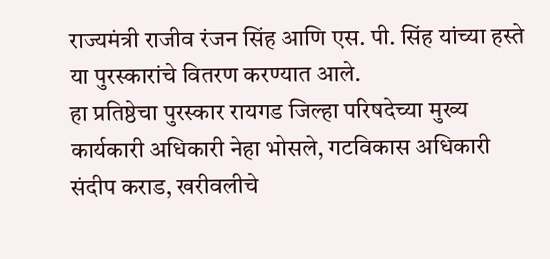राज्यमंत्री राजीव रंजन सिंह आणि एस. पी. सिंह यांच्या हस्ते या पुरस्कारांचे वितरण करण्यात आले.
हा प्रतिष्ठेचा पुरस्कार रायगड जिल्हा परिषदेच्या मुख्य कार्यकारी अधिकारी नेहा भोसले, गटविकास अधिकारी संदीप कराड, खरीवलीचे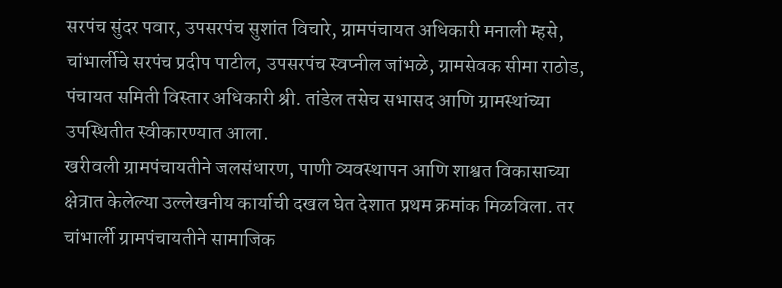सरपंच सुंदर पवार, उपसरपंच सुशांत विचारे, ग्रामपंचायत अधिकारी मनाली म्हसे, चांभार्लीचे सरपंच प्रदीप पाटील, उपसरपंच स्वप्नील जांभळे, ग्रामसेवक सीमा राठोड, पंचायत समिती विस्तार अधिकारी श्री. तांडेल तसेच सभासद आणि ग्रामस्थांच्या उपस्थितीत स्वीकारण्यात आला.
खरीवली ग्रामपंचायतीने जलसंधारण, पाणी व्यवस्थापन आणि शाश्वत विकासाच्या क्षेत्रात केलेल्या उल्लेखनीय कार्याची दखल घेत देशात प्रथम क्रमांक मिळविला. तर चांभार्ली ग्रामपंचायतीने सामाजिक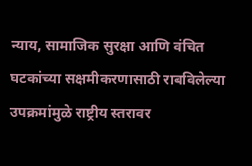न्याय, सामाजिक सुरक्षा आणि वंचित घटकांच्या सक्षमीकरणासाठी राबविलेल्या उपक्रमांमुळे राष्ट्रीय स्तरावर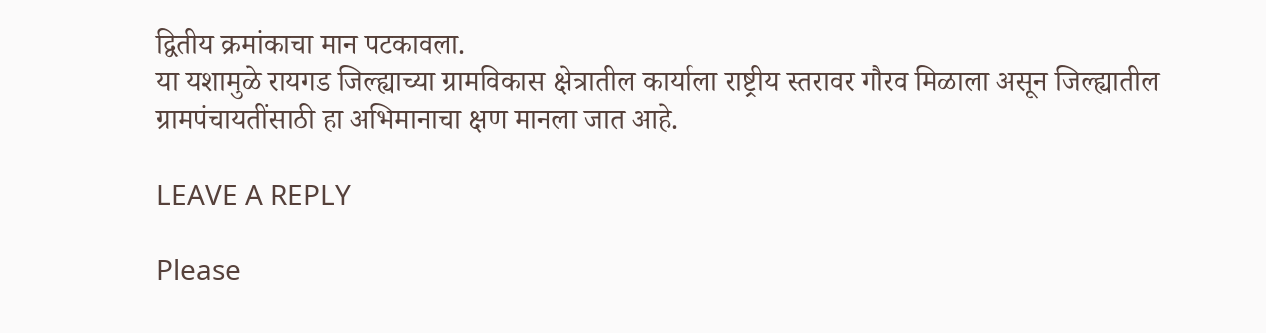द्वितीय क्रमांकाचा मान पटकावला.
या यशामुळे रायगड जिल्ह्याच्या ग्रामविकास क्षेत्रातील कार्याला राष्ट्रीय स्तरावर गौरव मिळाला असून जिल्ह्यातील ग्रामपंचायतींसाठी हा अभिमानाचा क्षण मानला जात आहे.

LEAVE A REPLY

Please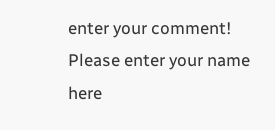enter your comment!
Please enter your name here